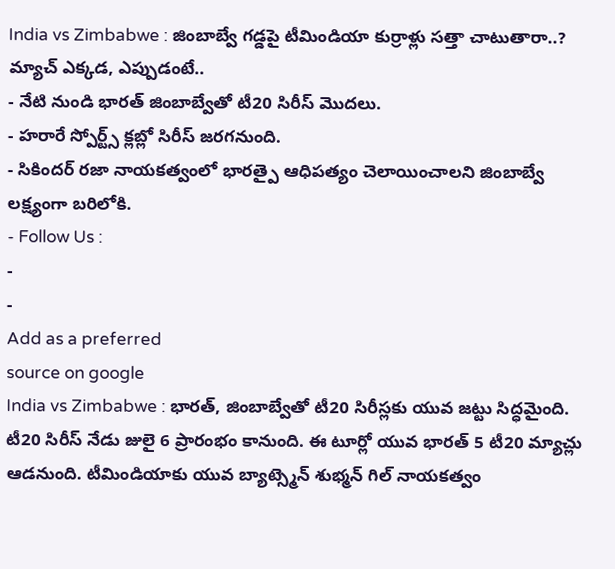India vs Zimbabwe : జింబాబ్వే గడ్డపై టీమిండియా కుర్రాళ్లు సత్తా చాటుతారా..? మ్యాచ్ ఎక్కడ, ఎప్పుడంటే..
- నేటి నుండి భారత్ జింబాబ్వేతో టీ20 సిరీస్ మొదలు.
- హరారే స్పోర్ట్స్ క్లబ్లో సిరీస్ జరగనుంది.
- సికిందర్ రజా నాయకత్వంలో భారత్పై ఆధిపత్యం చెలాయించాలని జింబాబ్వే లక్ష్యంగా బరిలోకి.
- Follow Us :
-
-
Add as a preferred
source on google
India vs Zimbabwe : భారత్, జింబాబ్వేతో టీ20 సిరీస్లకు యువ జట్టు సిద్ధమైంది. టీ20 సిరీస్ నేడు జులై 6 ప్రారంభం కానుంది. ఈ టూర్లో యువ భారత్ 5 టీ20 మ్యాచ్లు ఆడనుంది. టీమిండియాకు యువ బ్యాట్స్మెన్ శుభ్మన్ గిల్ నాయకత్వం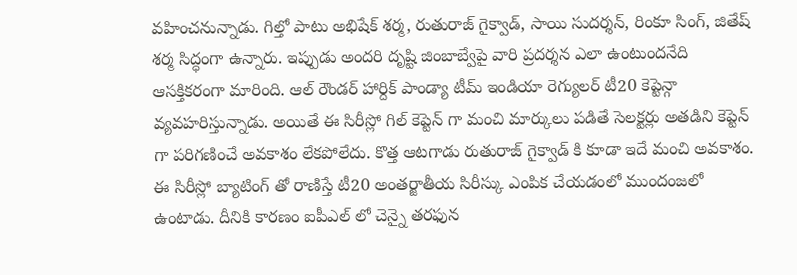వహించనున్నాడు. గిల్తో పాటు అభిషేక్ శర్మ, రుతురాజ్ గైక్వాడ్, సాయి సుదర్శన్, రింకూ సింగ్, జితేష్ శర్మ సిద్ధంగా ఉన్నారు. ఇప్పుడు అందరి దృష్టి జింబాబ్వేపై వారి ప్రదర్శన ఎలా ఉంటుందనేది ఆసక్తికరంగా మారింది. ఆల్ రౌండర్ హార్దిక్ పాండ్యా టీమ్ ఇండియా రెగ్యులర్ టీ20 కెప్టెన్గా వ్యవహరిస్తున్నాడు. అయితే ఈ సిరీస్లో గిల్ కెప్టెన్ గా మంచి మార్కులు పడితే సెలక్టర్లు అతడిని కెప్టెన్ గా పరిగణించే అవకాశం లేకపోలేదు. కొత్త ఆటగాడు రుతురాజ్ గైక్వాడ్ కి కూడా ఇదే మంచి అవకాశం. ఈ సిరీస్లో బ్యాటింగ్ తో రాణిస్తే టీ20 అంతర్జాతీయ సిరీస్కు ఎంపిక చేయడంలో ముందంజలో ఉంటాడు. దీనికి కారణం ఐపీఎల్ లో చెన్నై తరఫున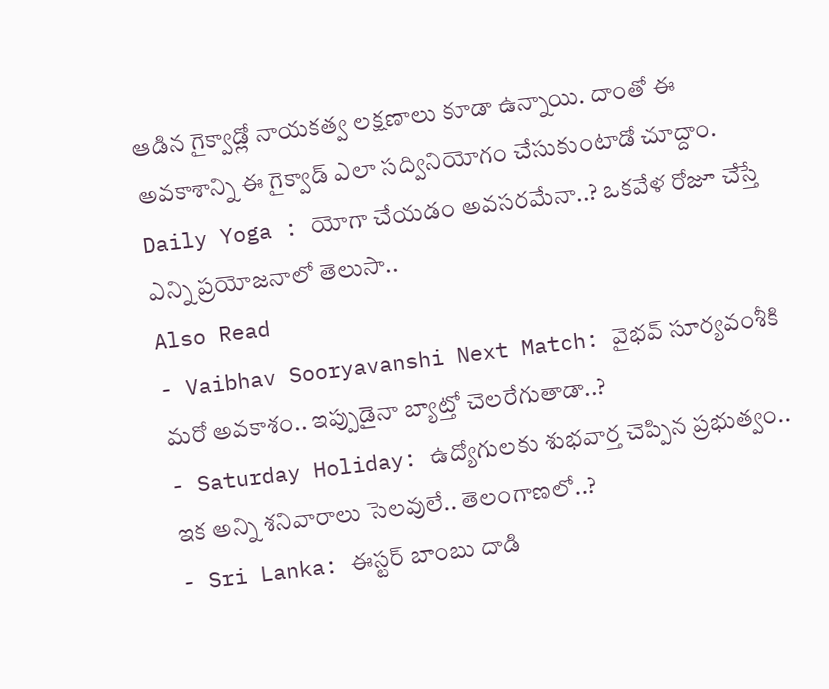ఆడిన గైక్వాడ్లో నాయకత్వ లక్షణాలు కూడా ఉన్నాయి. దాంతో ఈ అవకాశాన్ని ఈ గైక్వాడ్ ఎలా సద్వినియోగం చేసుకుంటాడో చూద్దాం.
Daily Yoga : యోగా చేయడం అవసరమేనా..? ఒకవేళ రోజూ చేస్తే ఎన్ని ప్రయోజనాలో తెలుసా..
Also Read
- Vaibhav Sooryavanshi Next Match: వైభవ్ సూర్యవంశీకి మరో అవకాశం.. ఇప్పుడైనా బ్యాట్తో చెలరేగుతాడా..?
- Saturday Holiday: ఉద్యోగులకు శుభవార్త చెప్పిన ప్రభుత్వం.. ఇక అన్ని శనివారాలు సెలవులే.. తెలంగాణలో..?
- Sri Lanka: ఈస్టర్ బాంబు దాడి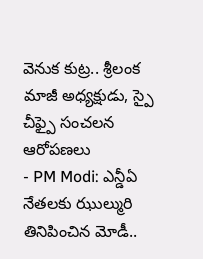వెనుక కుట్ర.. శ్రీలంక మాజీ అధ్యక్షుడు, స్పై చీఫ్పై సంచలన ఆరోపణలు
- PM Modi: ఎన్డీఏ నేతలకు ఝుల్మురి తినిపించిన మోడీ..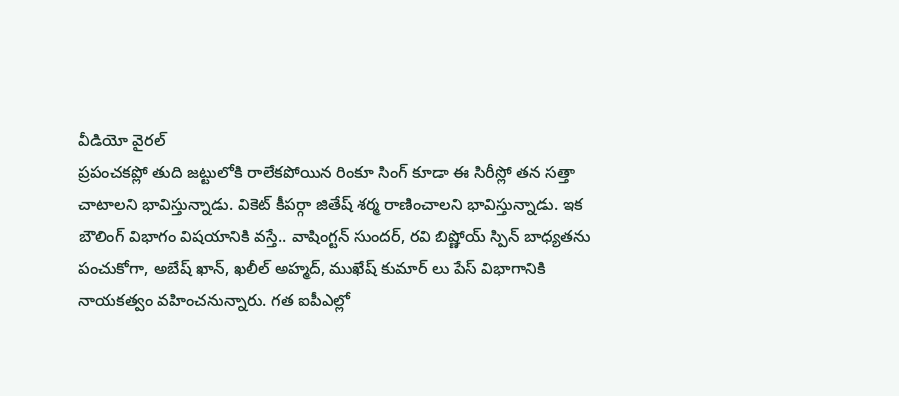వీడియో వైరల్
ప్రపంచకప్లో తుది జట్టులోకి రాలేకపోయిన రింకూ సింగ్ కూడా ఈ సిరీస్లో తన సత్తా చాటాలని భావిస్తున్నాడు. వికెట్ కీపర్గా జితేష్ శర్మ రాణించాలని భావిస్తున్నాడు. ఇక బౌలింగ్ విభాగం విషయానికి వస్తే.. వాషింగ్టన్ సుందర్, రవి బిష్ణోయ్ స్పిన్ బాధ్యతను పంచుకోగా, అబేష్ ఖాన్, ఖలీల్ అహ్మద్, ముఖేష్ కుమార్ లు పేస్ విభాగానికి నాయకత్వం వహించనున్నారు. గత ఐపీఎల్లో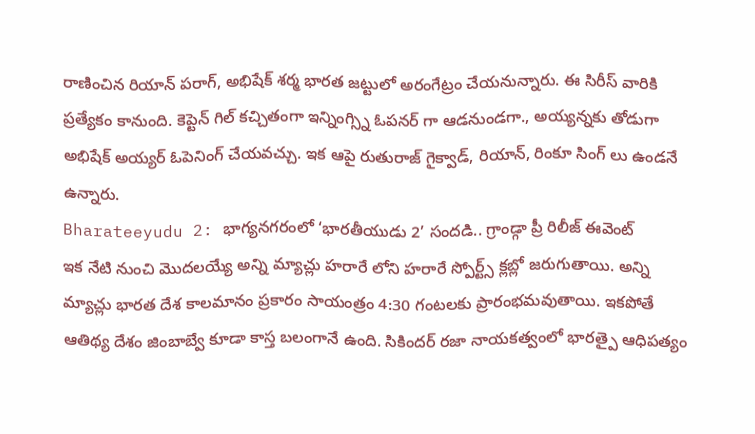రాణించిన రియాన్ పరాగ్, అభిషేక్ శర్మ భారత జట్టులో అరంగేట్రం చేయనున్నారు. ఈ సిరీస్ వారికి ప్రత్యేకం కానుంది. కెప్టెన్ గిల్ కచ్చితంగా ఇన్నింగ్స్ని ఓపనర్ గా ఆడనుండగా., అయ్యన్నకు తోడుగా అభిషేక్ అయ్యర్ ఓపెనింగ్ చేయవచ్చు. ఇక ఆపై రుతురాజ్ గైక్వాడ్, రియాన్, రింకూ సింగ్ లు ఉండనే ఉన్నారు.
Bharateeyudu 2: భాగ్యనగరంలో ‘భారతీయుడు 2’ సందడి.. గ్రాండ్గా ప్రీ రిలీజ్ ఈవెంట్
ఇక నేటి నుంచి మొదలయ్యే అన్ని మ్యాచ్లు హరారే లోని హరారే స్పోర్ట్స్ క్లబ్లో జరుగుతాయి. అన్ని మ్యాచ్లు భారత దేశ కాలమానం ప్రకారం సాయంత్రం 4:30 గంటలకు ప్రారంభమవుతాయి. ఇకపోతే ఆతిథ్య దేశం జింబాబ్వే కూడా కాస్త బలంగానే ఉంది. సికిందర్ రజా నాయకత్వంలో భారత్పై ఆధిపత్యం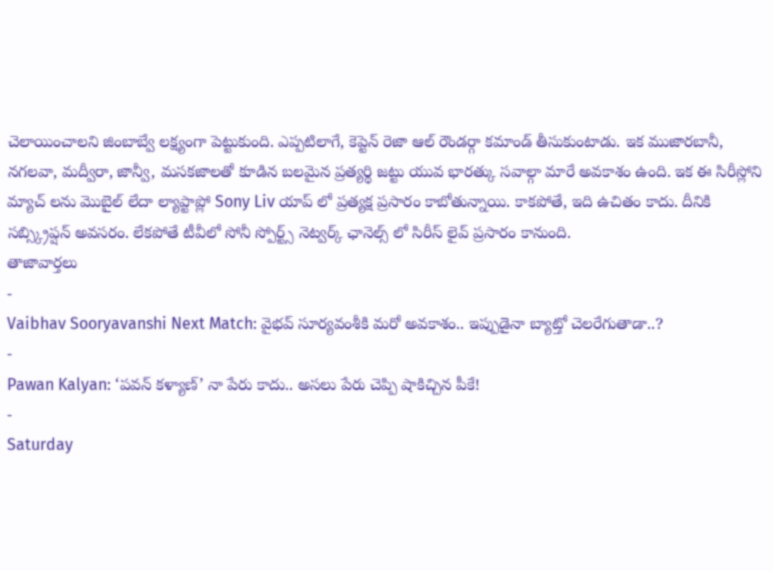చెలాయించాలని జింబాబ్వే లక్ష్యంగా పెట్టుకుంది. ఎప్పటిలాగే, కెప్టెన్ రెజా ఆల్ రౌండర్గా కమాండ్ తీసుకుంటాడు. ఇక ముజారబానీ, నగలవా, మద్వీరా, జాన్వీ, మసకజాలతో కూడిన బలమైన ప్రత్యర్థి జట్టు యువ భారత్కు సవాల్గా మారే అవకాశం ఉంది. ఇక ఈ సిరీస్లోని మ్యాచ్ లను మొబైల్ లేదా ల్యాప్టాప్లో Sony Liv యాప్ లో ప్రత్యక్ష ప్రసారం కాబోతున్నాయి. కాకపోతే, ఇది ఉచితం కాదు. దీనికి సబ్స్క్రిప్షన్ అవసరం. లేకపోతే టీవీలో సోనీ స్పోర్ట్స్ నెట్వర్క్ ఛానెల్స్ లో సిరీస్ లైవ్ ప్రసారం కానుంది.
తాజావార్తలు
-
Vaibhav Sooryavanshi Next Match: వైభవ్ సూర్యవంశీకి మరో అవకాశం.. ఇప్పుడైనా బ్యాట్తో చెలరేగుతాడా..?
-
Pawan Kalyan: ‘పవన్ కళ్యాణ్’ నా పేరు కాదు.. అసలు పేరు చెప్పి షాకిచ్చిన పీకే!
-
Saturday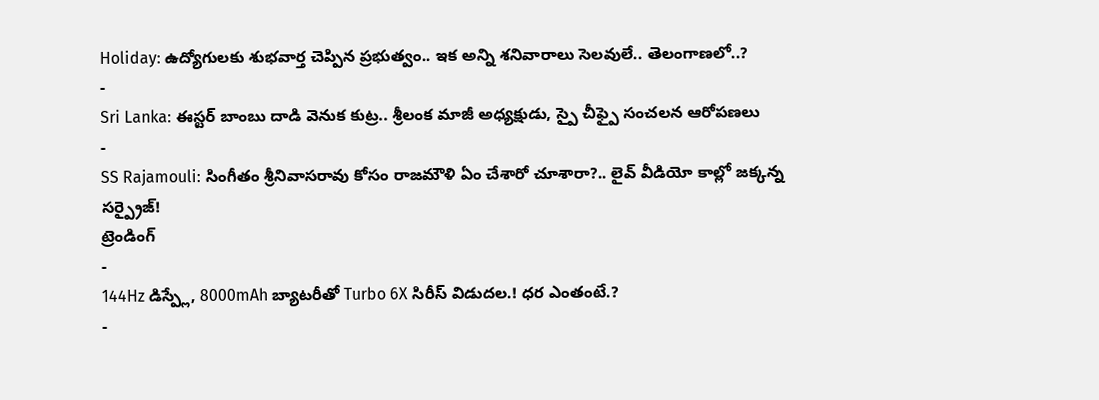Holiday: ఉద్యోగులకు శుభవార్త చెప్పిన ప్రభుత్వం.. ఇక అన్ని శనివారాలు సెలవులే.. తెలంగాణలో..?
-
Sri Lanka: ఈస్టర్ బాంబు దాడి వెనుక కుట్ర.. శ్రీలంక మాజీ అధ్యక్షుడు, స్పై చీఫ్పై సంచలన ఆరోపణలు
-
SS Rajamouli: సింగీతం శ్రీనివాసరావు కోసం రాజమౌళి ఏం చేశారో చూశారా?.. లైవ్ వీడియో కాల్లో జక్కన్న సర్ప్రైజ్!
ట్రెండింగ్
-
144Hz డిస్ప్లే, 8000mAh బ్యాటరీతో Turbo 6X సిరీస్ విడుదల.! ధర ఎంతంటే.?
-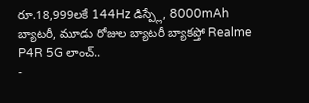రూ.18,999లకే 144Hz డిస్ప్లే, 8000mAh బ్యాటరీ, మూడు రోజుల బ్యాటరీ బ్యాకప్తో Realme P4R 5G లాంచ్..
-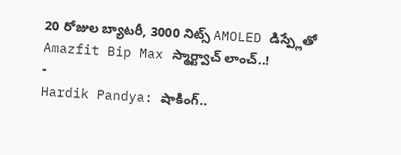20 రోజుల బ్యాటరీ, 3000 నిట్స్ AMOLED డిస్ప్లేతో Amazfit Bip Max స్మార్ట్వాచ్ లాంచ్..!
-
Hardik Pandya: షాకింగ్..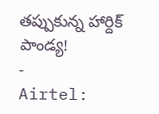తప్పుకున్న హార్దిక్ పాండ్య!
-
Airtel: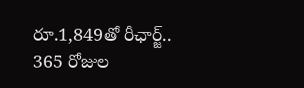రూ.1,849తో రీఛార్జ్.. 365 రోజుల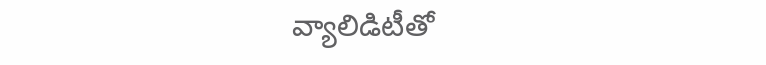వ్యాలిడిటీతో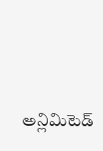అన్లిమిటెడ్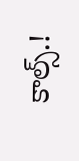కాల్స్.!